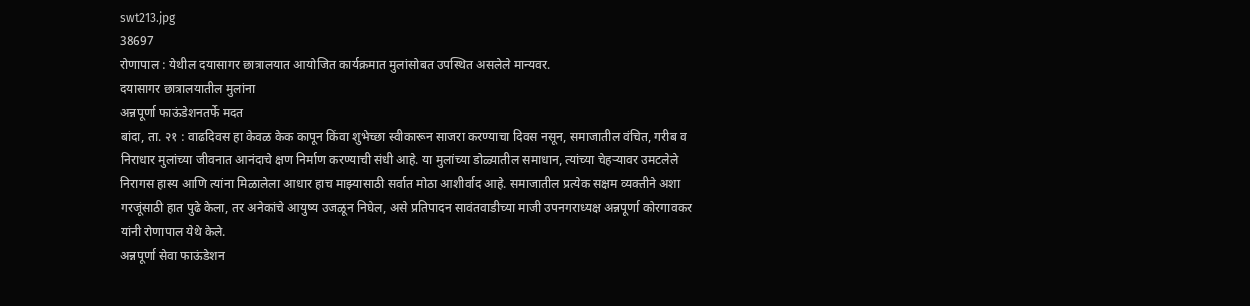swt213.jpg
38697
रोणापाल : येथील दयासागर छात्रालयात आयोजित कार्यक्रमात मुलांसोबत उपस्थित असलेले मान्यवर.
दयासागर छात्रालयातील मुलांना
अन्नपूर्णा फाऊंडेशनतर्फे मदत
बांदा, ता. २१ : वाढदिवस हा केवळ केक कापून किंवा शुभेच्छा स्वीकारून साजरा करण्याचा दिवस नसून, समाजातील वंचित, गरीब व निराधार मुलांच्या जीवनात आनंदाचे क्षण निर्माण करण्याची संधी आहे. या मुलांच्या डोळ्यातील समाधान, त्यांच्या चेहऱ्यावर उमटलेले निरागस हास्य आणि त्यांना मिळालेला आधार हाच माझ्यासाठी सर्वात मोठा आशीर्वाद आहे. समाजातील प्रत्येक सक्षम व्यक्तीने अशा गरजूंसाठी हात पुढे केला, तर अनेकांचे आयुष्य उजळून निघेल, असे प्रतिपादन सावंतवाडीच्या माजी उपनगराध्यक्ष अन्नपूर्णा कोरगावकर यांनी रोणापाल येथे केले.
अन्नपूर्णा सेवा फाऊंडेशन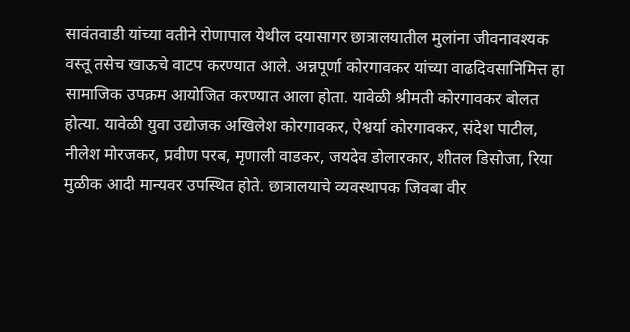सावंतवाडी यांच्या वतीने रोणापाल येथील दयासागर छात्रालयातील मुलांना जीवनावश्यक वस्तू तसेच खाऊचे वाटप करण्यात आले. अन्नपूर्णा कोरगावकर यांच्या वाढदिवसानिमित्त हा सामाजिक उपक्रम आयोजित करण्यात आला होता. यावेळी श्रीमती कोरगावकर बोलत होत्या. यावेळी युवा उद्योजक अखिलेश कोरगावकर, ऐश्वर्या कोरगावकर, संदेश पाटील, नीलेश मोरजकर, प्रवीण परब, मृणाली वाडकर, जयदेव डोलारकार, शीतल डिसोजा, रिया मुळीक आदी मान्यवर उपस्थित होते. छात्रालयाचे व्यवस्थापक जिवबा वीर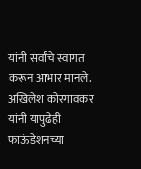यांनी सर्वांचे स्वागत करून आभार मानले. अखिलेश कोरगावकर यांनी यापुढेही फाऊंडेशनच्या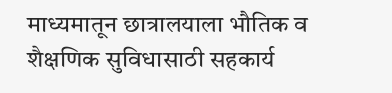माध्यमातून छात्रालयाला भौतिक व शैक्षणिक सुविधासाठी सहकार्य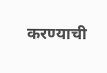करण्याची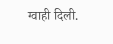ग्वाही दिली.